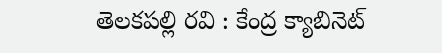తెలకపల్లి రవి : కేంద్ర క్యాబినెట్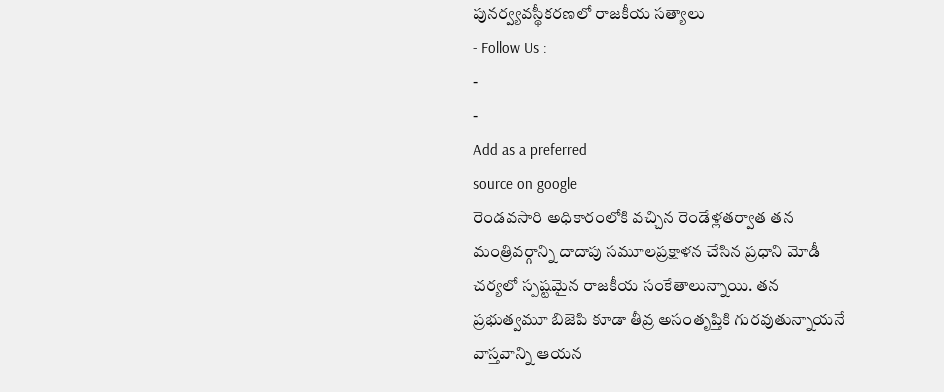పునర్వ్యవస్థీకరణలో రాజకీయ సత్యాలు
- Follow Us :
-
-
Add as a preferred
source on google
రెండవసారి అధికారంలోకి వచ్చిన రెండేళ్లతర్వాత తన మంత్రివర్గాన్ని దాదాపు సమూలప్రక్షాళన చేసిన ప్రధాని మోడీ చర్యలో స్పష్టమైన రాజకీయ సంకేతాలున్నాయి. తన ప్రభుత్వమూ బిజెపి కూడా తీవ్ర అసంతృప్తికి గురవుతున్నాయనే వాస్తవాన్ని ఆయన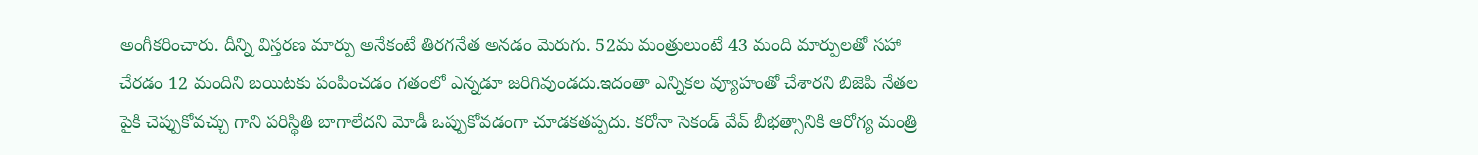అంగీకరించారు. దీన్ని విస్తరణ మార్పు అనేకంటే తిరగనేత అనడం మెరుగు. 52మ మంత్రులుంటే 43 మంది మార్పులతో సహా చేరడం 12 మందిని బయిటకు పంపించడం గతంలో ఎన్నడూ జరిగివుండదు.ఇదంతా ఎన్నికల వ్యూహంతో చేశారని బిజెపి నేతల పైకి చెప్పుకోవచ్చు గాని పరిస్థితి బాగాలేదని మోడీ ఒప్పుకోవడంగా చూడకతప్పదు. కరోనా సెకండ్ వేవ్ బీభత్సానికి ఆరోగ్య మంత్రి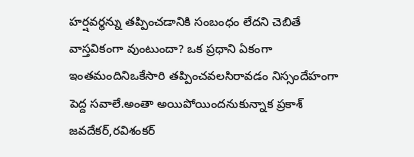హర్షవర్థన్ను తప్పించడానికి సంబంధం లేదని చెబితే వాస్తవికంగా వుంటుందా? ఒక ప్రధాని ఏకంగా ఇంతమందినిఒకేసారి తప్పించవలసిరావడం నిస్సందేహంగా పెద్ద సవాలే.అంతా అయిపోయిందనుకున్నాక ప్రకాశ్ జవదేకర్,రవిశంకర్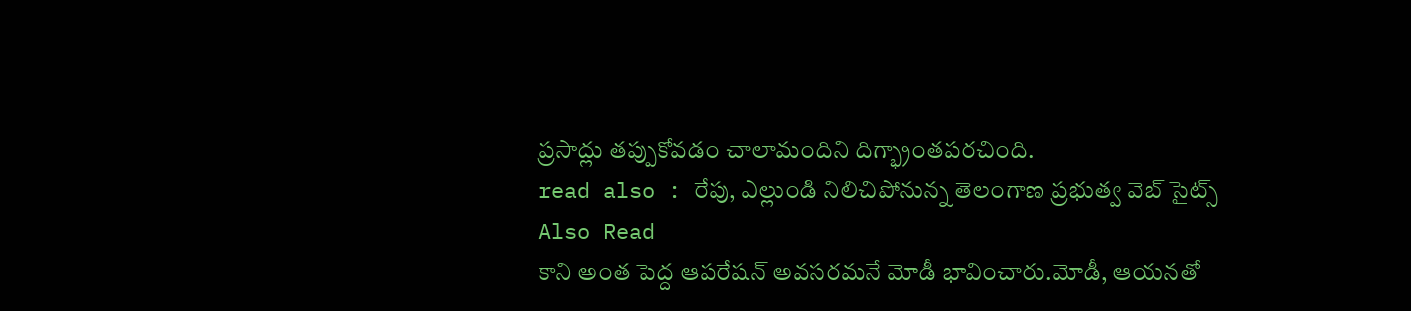ప్రసాద్లు తప్పుకోవడం చాలామందిని దిగ్భ్రాంతపరచింది.
read also : రేపు, ఎల్లుండి నిలిచిపోనున్న తెలంగాణ ప్రభుత్వ వెబ్ సైట్స్
Also Read
కాని అంత పెద్ద ఆపరేషన్ అవసరమనే మోడీ భావించారు.మోడీ, ఆయనతో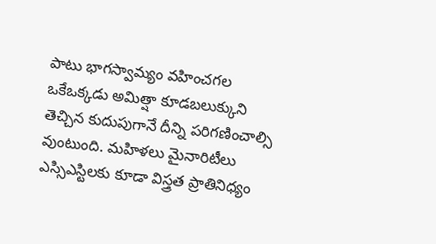పాటు భాగస్వామ్యం వహించగల ఒకేఒక్కడు అమిత్షా కూడబలుక్కుని తెచ్చిన కుదుపుగానే దీన్ని పరిగణించాల్సి వుంటుంది. మహిళలు మైనారిటీలు ఎస్సిఎస్టిలకు కూడా విస్త్రత ప్రాతినిధ్యం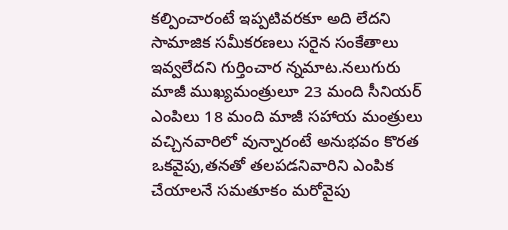కల్పించారంటే ఇప్పటివరకూ అది లేదని సామాజిక సమీకరణలు సరైన సంకేతాలు ఇవ్వలేదని గుర్తించార న్నమాట.నలుగురు మాజీ ముఖ్యమంత్రులూ 23 మంది సీనియర్ ఎంపిలు 18 మంది మాజీ సహాయ మంత్రులు వచ్చినవారిలో వున్నారంటే అనుభవం కొరత ఒకవైపు,తనతో తలపడనివారిని ఎంపిక చేయాలనే సమతూకం మరోవైపు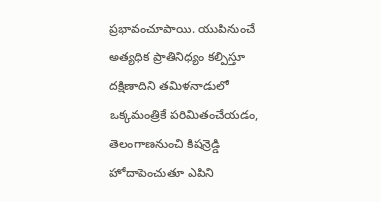ప్రభావంచూపాయి. యుపినుంచే అత్యధిక ప్రాతినిధ్యం కల్పిస్తూ దక్షిణాదిని తమిళనాడులో ఒక్కమంత్రికే పరిమితంచేయడం, తెలంగాణనుంచి కిషన్రెడ్డి హోదాపెంచుతూ ఎపిని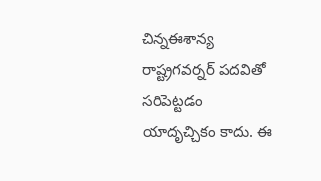చిన్నఈశాన్య రాష్ట్రగవర్నర్ పదవితో సరిపెట్టడం యాదృచ్చికం కాదు. ఈ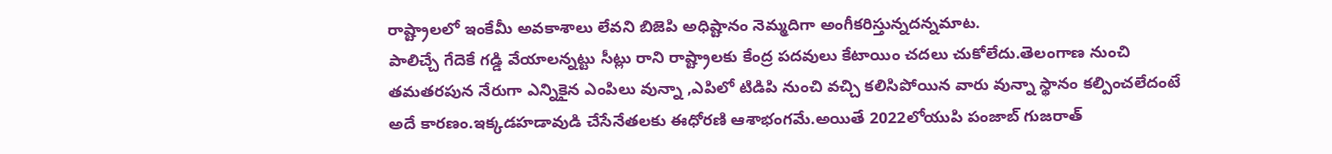రాష్ట్రాలలో ఇంకేమీ అవకాశాలు లేవని బిజెపి అధిష్టానం నెమ్మదిగా అంగీకరిస్తున్నదన్నమాట.
పాలిచ్చే గేదెకే గడ్డి వేయాలన్నట్టు సీట్లు రాని రాష్ట్రాలకు కేంద్ర పదవులు కేటాయిం చదలు చుకోలేదు.తెలంగాణ నుంచి తమతరపున నేరుగా ఎన్నికైన ఎంపిలు వున్నా ,ఎపిలో టిడిపి నుంచి వచ్చి కలిసిపోయిన వారు వున్నా స్థానం కల్పించలేదంటే అదే కారణం.ఇక్కడహడావుడి చేసేనేతలకు ఈధోరణి ఆశాభంగమే.అయితే 2022లోయుపి పంజాబ్ గుజరాత్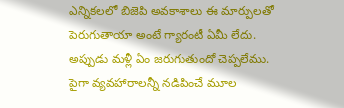ఎన్నికలలో బిజెపి అవకాశాలు ఈ మార్పులతో పెరుగుతాయా అంటే గ్యారంటీ ఏమీ లేదు. అప్పుడు మళ్లీ ఏం జరుగుతుందో చెప్పలేము. పైగా వ్యవహారాలన్నీ నడిపించే మూల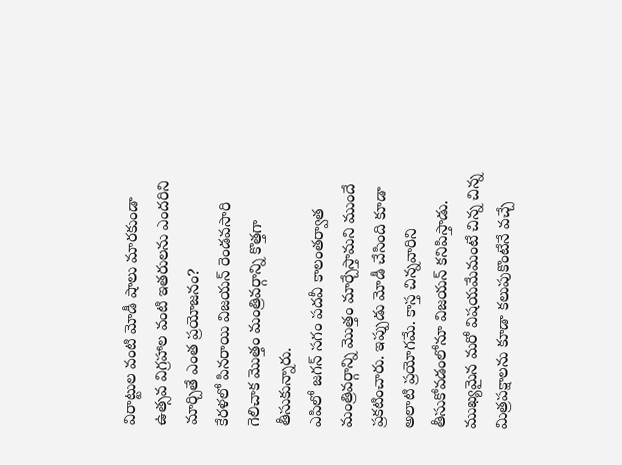విరాట్టుల వంటి మోడీ షాలు మారకుండా ఉత్సవ విగ్రహాల వంటి ఇతరులను ఎందరిని మార్చితే ఎంత ప్రయోజనం?
కేరళలో పినరాయి విజయన్ రెండవసారి గెలిచాక మొత్తం మంత్రివర్గాన్ని కొత్తగా తీసుకున్నారు.
ఎపిలో జగన్ సగం పదవీ కాలంతర్వాత మంత్రివర్గాన్ని మొత్తం మార్చేస్తామని ముందే ప్రకటించారు. ఇప్పుడు మోడీ చేసింది కూడా అలాటి ప్రయోగమే. కాస్త చిన్నవారిని తీసుకోవడంలోనూ విజయన్ కనిపిస్తాడు. ముఖ్యమైన మరో విషయమేమంటే చిన్న చిన్న మిత్రపక్షాలను కూడా కలుపుకొంటేనే వచ్చే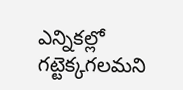ఎన్నికల్లో గట్టెక్కగలమని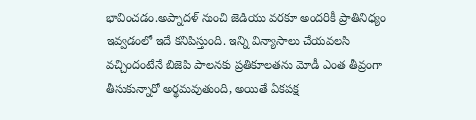భావించడం.అప్నాదళ్ నుంచి జెడియు వరకూ అందరికీ ప్రాతినిధ్యం ఇవ్వడంలో ఇదే కనిపిస్తుంది. ఇన్ని విన్యాసాలు చేయవలసి వచ్చిందంటేనే బిజెపి పాలనకు ప్రతికూలతను మోడీ ఎంత తీవ్రంగా తీసుకున్నారో అర్థమవుతుంది, అయితే ఏకపక్ష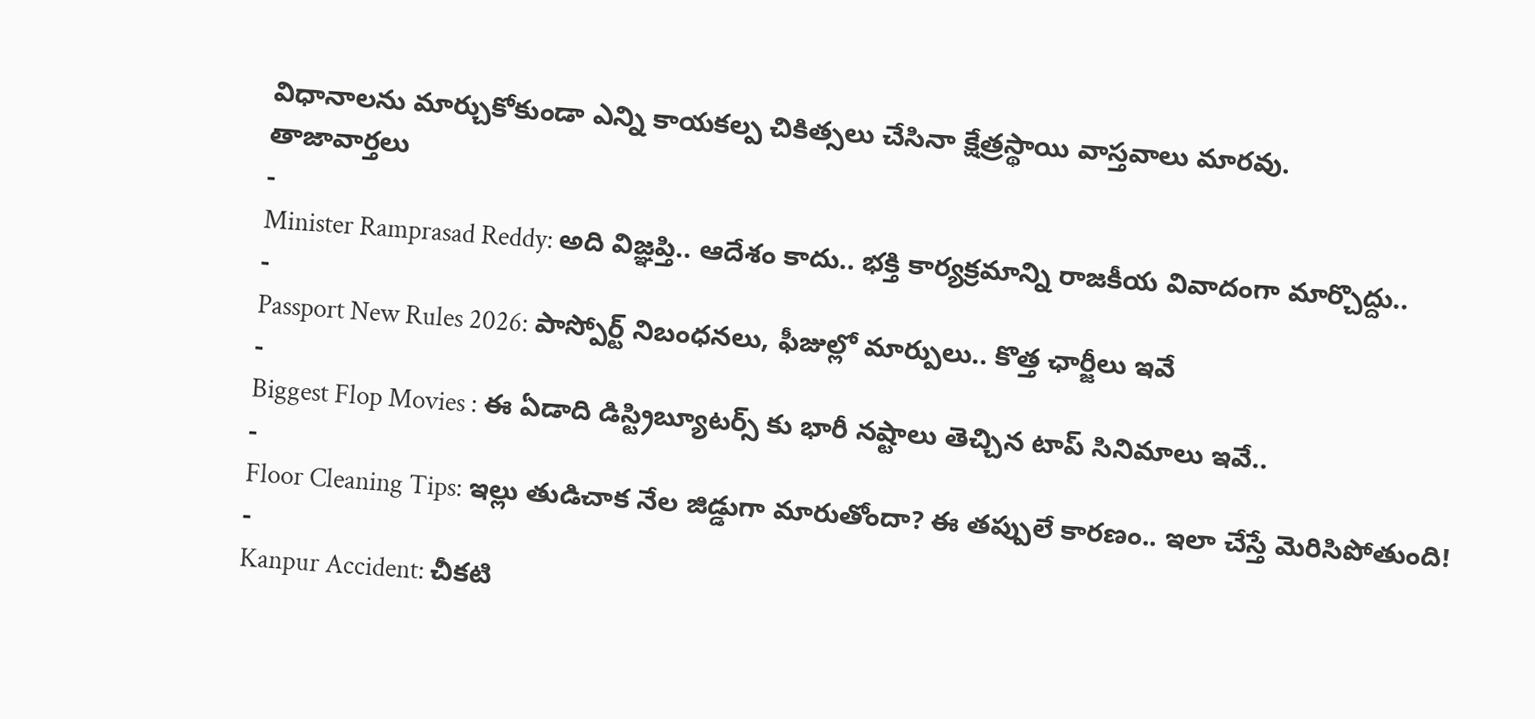విధానాలను మార్చుకోకుండా ఎన్ని కాయకల్ప చికిత్సలు చేసినా క్షేత్రస్థాయి వాస్తవాలు మారవు.
తాజావార్తలు
-
Minister Ramprasad Reddy: అది విజ్ఞప్తి.. ఆదేశం కాదు.. భక్తి కార్యక్రమాన్ని రాజకీయ వివాదంగా మార్చొద్దు..
-
Passport New Rules 2026: పాస్పోర్ట్ నిబంధనలు, ఫీజుల్లో మార్పులు.. కొత్త ఛార్జీలు ఇవే
-
Biggest Flop Movies : ఈ ఏడాది డిస్ట్రిబ్యూటర్స్ కు భారీ నష్టాలు తెచ్చిన టాప్ సినిమాలు ఇవే..
-
Floor Cleaning Tips: ఇల్లు తుడిచాక నేల జిడ్డుగా మారుతోందా? ఈ తప్పులే కారణం.. ఇలా చేస్తే మెరిసిపోతుంది!
-
Kanpur Accident: చీకటి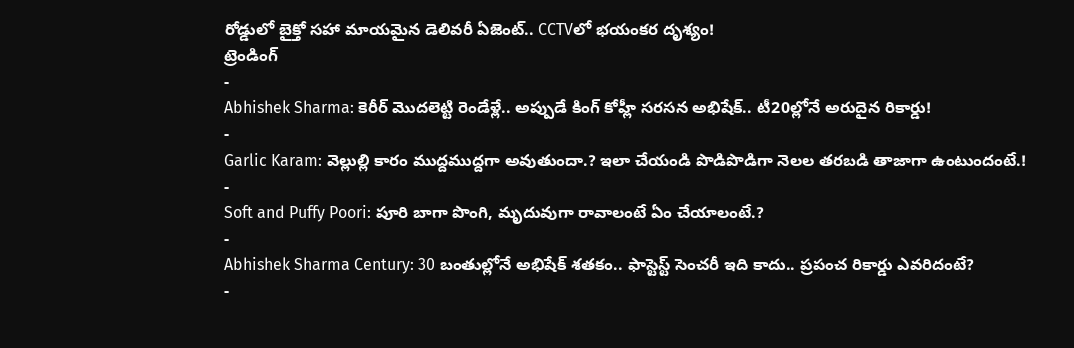రోడ్డులో బైక్తో సహా మాయమైన డెలివరీ ఏజెంట్.. CCTVలో భయంకర దృశ్యం!
ట్రెండింగ్
-
Abhishek Sharma: కెరీర్ మొదలెట్టి రెండేళ్లే.. అప్పుడే కింగ్ కోహ్లీ సరసన అభిషేక్.. టీ20ల్లోనే అరుదైన రికార్డు!
-
Garlic Karam: వెల్లుల్లి కారం ముద్దముద్దగా అవుతుందా.? ఇలా చేయండి పొడిపొడిగా నెలల తరబడి తాజాగా ఉంటుందంటే.!
-
Soft and Puffy Poori: పూరి బాగా పొంగి, మృదువుగా రావాలంటే ఏం చేయాలంటే.?
-
Abhishek Sharma Century: 30 బంతుల్లోనే అభిషేక్ శతకం.. ఫాస్టెస్ట్ సెంచరీ ఇది కాదు.. ప్రపంచ రికార్డు ఎవరిదంటే?
-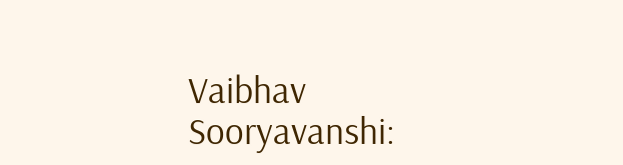Vaibhav Sooryavanshi: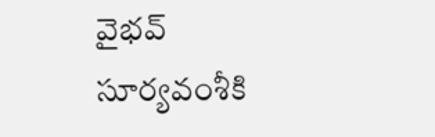వైభవ్ సూర్యవంశీకి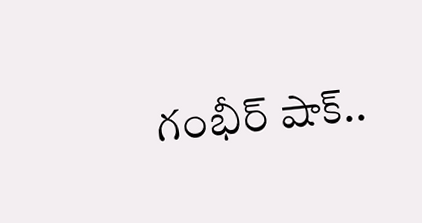గంభీర్ షాక్..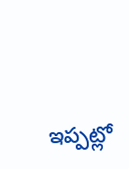ఇప్పట్లో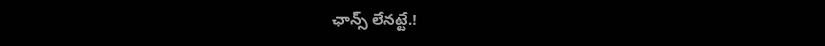ఛాన్స్ లేనట్టే.!